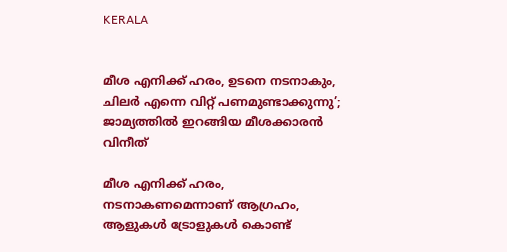KERALA


മീശ എനിക്ക് ഹരം, ഉടനെ നടനാകും, ചിലര്‍ എന്നെ വിറ്റ് പണമുണ്ടാക്കുന്നു’; ജാമ്യത്തിൽ ഇറങ്ങിയ മീശക്കാരന്‍ വിനീത്

മീശ എനിക്ക് ഹരം, നടനാകണമെന്നാണ് ആഗ്രഹം, ആളുകൾ ട്രോളുകൾ കൊണ്ട്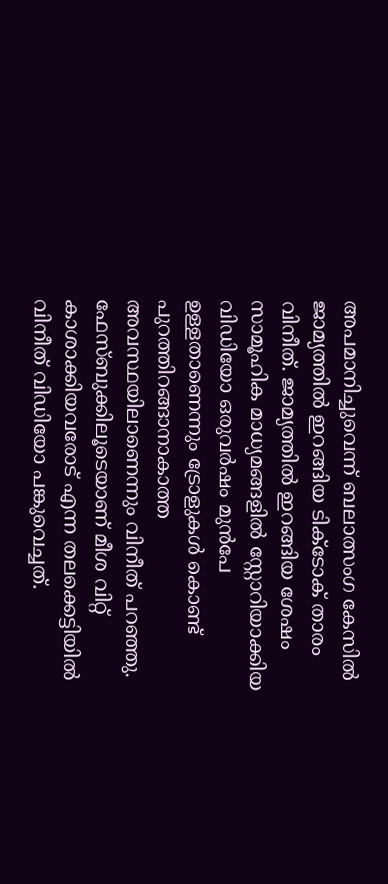അപമാനിച്ചുവെന്ന് ബലാത്സംഗ കേസിൽ ജാമ്യത്തിൽ ഇറങ്ങിയ ടിക്ടോക് താരം വിനീത്. ജാമ്യത്തിൽ ഇറങ്ങിയ ശേഷം സാമൂഹിക മാധ്യമങ്ങളിൽ സ്റ്റോറിയാക്കിയ വിഡിയോ ഒരുവർഷം മുൻപേ ഉള്ളതാണെന്നും ട്രോളുകൾ കൊണ്ട് പുറത്തിറങ്ങാനാകാത്ത അവസ്ഥയിലാണെന്നും വിനീത് പറഞ്ഞു. ഫേസ്ബുക്കിലൂടെയാണ് മീശ വിറ്റ് കാശാക്കിയവരോട് എന്ന തലക്കെട്ടിയിൽ വിനീത് വിഡിയോ പങ്കുവെച്ചത്.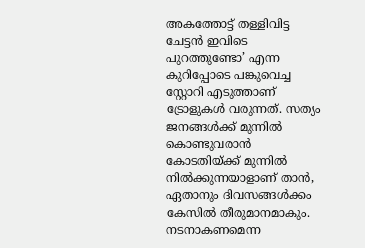അകത്തോട്ട് തള്ളിവിട്ട ചേട്ടൻ ഇവിടെ പുറത്തുണ്ടോ’ എന്ന കുറിപ്പോടെ പങ്കുവെച്ച സ്റ്റോറി എടുത്താണ് ട്രോളുകൾ വരുന്നത്. സത്യം ജനങ്ങൾക്ക് മുന്നിൽ കൊണ്ടുവരാൻ കോടതിയ്ക്ക് മുന്നിൽ നിൽക്കുന്നയാളാണ് താൻ, ഏതാനും ദിവസങ്ങൾക്കം കേസിൽ തീരുമാനമാകും. നടനാകണമെന്ന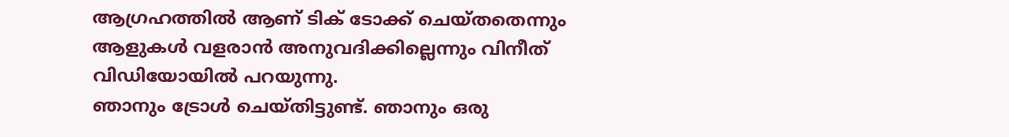ആഗ്രഹത്തിൽ ആണ് ടിക് ടോക്ക് ചെയ്തതെന്നും ആളുകൾ വളരാൻ അനുവദിക്കില്ലെന്നും വിനീത് വിഡിയോയിൽ പറയുന്നു.
ഞാനും ട്രോൾ ചെയ്തിട്ടുണ്ട്. ഞാനും ഒരു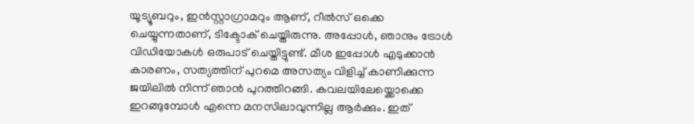യൂട്യൂബറും, ഇൻസ്റ്റാഗ്രാമറും ആണ്, റീൽസ് ഒക്കെ ചെയ്യുന്നതാണ്, ടിക്ടോക് ചെയ്തിരുന്നു. അപ്പോൾ, ഞാനും ട്രോൾ വിഡിയോകൾ ഒരുപാട് ചെയ്തിട്ടുണ്ട്. മീശ ഇപ്പോൾ എടുക്കാൻ കാരണം, സത്യത്തിന് പുറമെ അസത്യം വിളിച്ച് കാണിക്കുന്ന ജയിലിൽ നിന്ന് ഞാൻ പുറത്തിറങ്ങി. കവലയിലേയ്ക്കൊക്കെ ഇറങ്ങുമ്പോൾ എന്നെ മനസിലാവുന്നില്ല ആർക്കും. ഇത്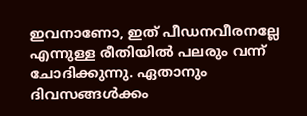ഇവനാണോ, ഇത് പീഡനവീരനല്ലേ എന്നുള്ള രീതിയിൽ പലരും വന്ന് ചോദിക്കുന്നു. ഏതാനും ദിവസങ്ങൾക്കം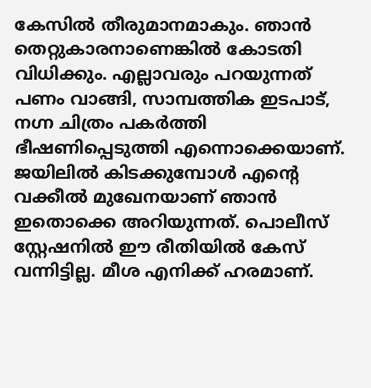കേസിൽ തീരുമാനമാകും. ഞാൻ തെറ്റുകാരനാണെങ്കിൽ കോടതി വിധിക്കും. എല്ലാവരും പറയുന്നത് പണം വാങ്ങി, സാമ്പത്തിക ഇടപാട്, നഗ്ന ചിത്രം പകർത്തി ഭീഷണിപ്പെടുത്തി എന്നൊക്കെയാണ്. ജയിലിൽ കിടക്കുമ്പോൾ എന്റെ വക്കീൽ മുഖേനയാണ് ഞാൻ ഇതൊക്കെ അറിയുന്നത്. പൊലീസ് സ്റ്റേഷനിൽ ഈ രീതിയിൽ കേസ് വന്നിട്ടില്ല. മീശ എനിക്ക് ഹരമാണ്.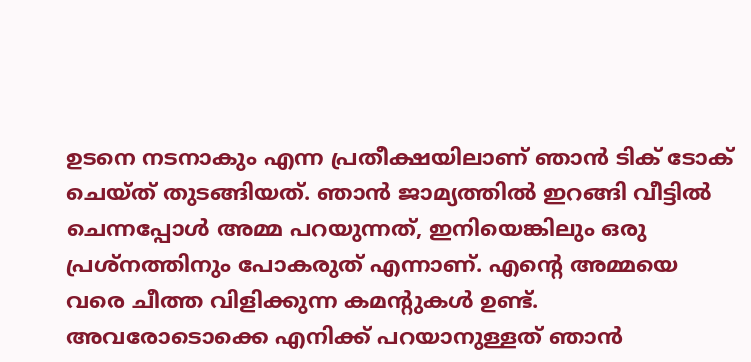ഉടനെ നടനാകും എന്ന പ്രതീക്ഷയിലാണ് ഞാൻ ടിക് ടോക് ചെയ്ത് തുടങ്ങിയത്. ഞാൻ ജാമ്യത്തിൽ ഇറങ്ങി വീട്ടിൽ ചെന്നപ്പോൾ അമ്മ പറയുന്നത്, ഇനിയെങ്കിലും ഒരു പ്രശ്നത്തിനും പോകരുത് എന്നാണ്. എന്റെ അമ്മയെ വരെ ചീത്ത വിളിക്കുന്ന കമന്റുകൾ ഉണ്ട്. അവരോടൊക്കെ എനിക്ക് പറയാനുള്ളത് ഞാൻ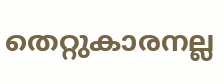തെറ്റുകാരനല്ല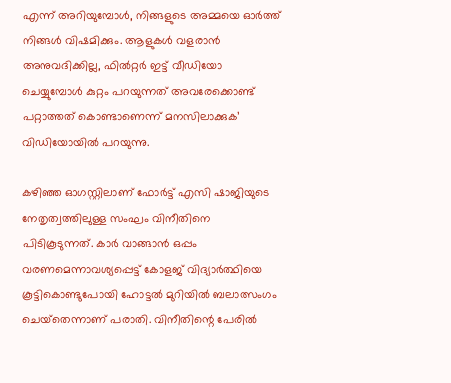എന്ന് അറിയുമ്പോൾ, നിങ്ങളുടെ അമ്മയെ ഓർത്ത് നിങ്ങൾ വിഷമിക്കും. ആളുകൾ വളരാൻ അനുവദിക്കില്ല, ഫിൽറ്റർ ഇട്ട് വീഡിയോ ചെയ്യുമ്പോൾ കുറ്റം പറയുന്നത് അവരേക്കൊണ്ട് പറ്റാത്തത് കൊണ്ടാണെന്ന് മനസിലാക്കുക’ വിഡിയോയിൽ പറയുന്നു.

കഴിഞ്ഞ ഓഗസ്റ്റിലാണ് ഫോര്‍ട്ട് എസി ഷാജിയുടെ നേതൃത്വത്തിലുള്ള സംഘം വിനീതിനെ പിടികൂടുന്നത്. കാര്‍ വാങ്ങാൻ ഒപ്പം വരണമെന്നാവശ്യപ്പെട്ട് കോളജ് വിദ്യാര്‍ത്ഥിയെ കൂട്ടികൊണ്ടുപോയി ഹോട്ടല്‍ മുറിയിൽ ബലാത്സംഗം ചെയ്‌തെന്നാണ് പരാതി. വിനീതിന്റെ പേരില്‍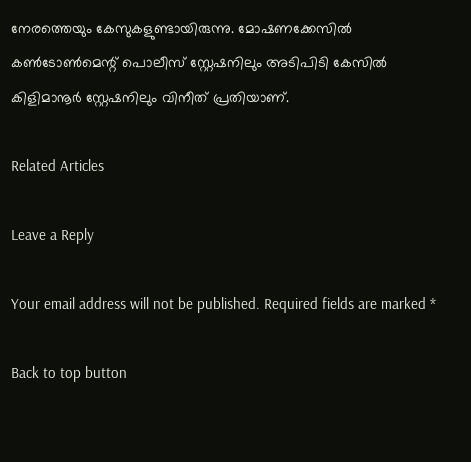നേരത്തെയും കേസുകളുണ്ടായിരുന്നു. മോഷണക്കേസില്‍ കണ്‍ടോണ്‍മെന്റ് പൊലീസ് സ്റ്റേഷനിലും അടിപിടി കേസില്‍ കിളിമാനൂര്‍ സ്റ്റേഷനിലും വിനീത് പ്രതിയാണ്.

Related Articles

Leave a Reply

Your email address will not be published. Required fields are marked *

Back to top button